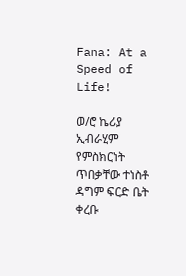Fana: At a Speed of Life!

ወ/ሮ ኬሪያ ኢብራሂም የምስክርነት ጥበቃቸው ተነስቶ ዳግም ፍርድ ቤት ቀረቡ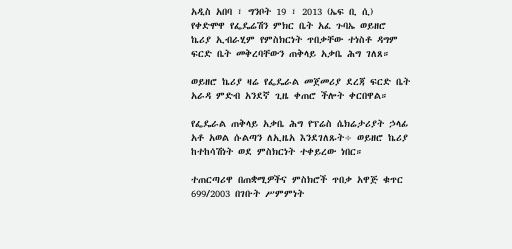አዲስ አበባ ፣ ግንቦት 19 ፣ 2013 (ኤፍ ቢ ሲ) የቀድሞዋ የፌዴሬሽን ምክር ቤት አፈ ጉባኤ ወይዘሮ ኬሪያ ኢብራሂም የምስክርነት ጥበቃቸው ተነስቶ ዳግም ፍርድ ቤት መቅረባቸውን ጠቅላይ አቃቤ ሕግ ገለጸ።

ወይዘሮ ኬሪያ ዛሬ የፌዴራል መጀመሪያ ደረጃ ፍርድ ቤት አራዳ ምድብ አንደኛ ጊዜ ቀጠሮ ችሎት ቀርበዋል።

የፌዴራል ጠቅላይ አቃቤ ሕግ የፕሬስ ሴክሬታሪያት ኃላፊ አቶ አወል ሱልጣን ለኢዜአ እንደገለጹት÷ ወይዘሮ ኬሪያ ከተከሳሽነት ወደ ምስክርነት ተቀይረው ነበር።

ተጠርጣሪዋ በጠቋሚዎችና ምስክሮች ጥበቃ አዋጅ ቁጥር 699/2003 በገቡት ሥምምነት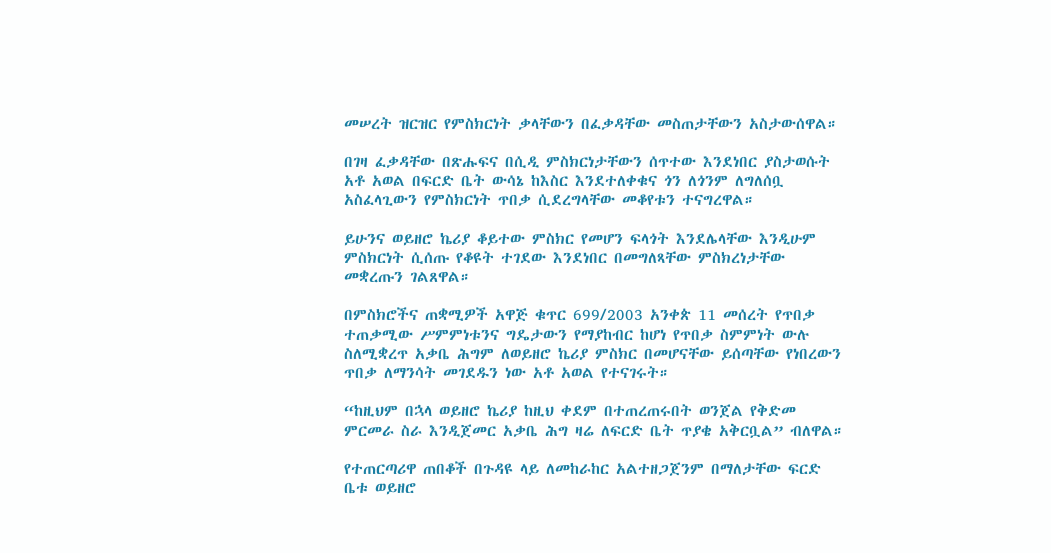መሠረት ዝርዝር የምስክርነት ቃላቸውን በፈቃዳቸው መስጠታቸውን አስታውሰዋል።

በገዛ ፈቃዳቸው በጽሑፍና በሲዲ ምስክርነታቸውን ሰጥተው እንደነበር ያስታወሱት አቶ አወል በፍርድ ቤት ውሳኔ ከእስር እንደተለቀቁና ጎን ለጎንም ለግለሰቧ አስፈላጊውን የምስክርነት ጥበቃ ሲደረግላቸው መቆየቱን ተናግረዋል።

ይሁንና ወይዘሮ ኬሪያ ቆይተው ምስክር የመሆን ፍላጎት እንደሌላቸው እንዲሁም ምስክርነት ሲሰጡ የቆዩት ተገደው እንደነበር በመግለጻቸው ምስክረነታቸው መቋረጡን ገልጸዋል።

በምስክሮችና ጠቋሚዎች አዋጅ ቁጥር 699/2003 አንቀጵ 11 መሰረት የጥበቃ ተጠቃሚው ሥምምነቱንና ግዴታውን የማያከብር ከሆነ የጥበቃ ስምምነት ውሉ ስለሚቋረጥ አቃቤ ሕግም ለወይዘሮ ኬሪያ ምስክር በመሆናቸው ይሰጣቸው የነበረውን ጥበቃ ለማንሳት መገደዱን ነው አቶ አወል የተናገሩት።

“ከዚህም በኋላ ወይዘሮ ኬሪያ ከዚህ ቀደም በተጠረጠሩበት ወንጀል የቅድመ ምርመራ ስራ እንዲጀመር አቃቤ ሕግ ዛሬ ለፍርድ ቤት ጥያቄ አቅርቧል” ብለዋል።

የተጠርጣሪዋ ጠበቆች በጉዳዩ ላይ ለመከራከር አልተዘጋጀንም በማለታቸው ፍርድ ቤቱ ወይዘሮ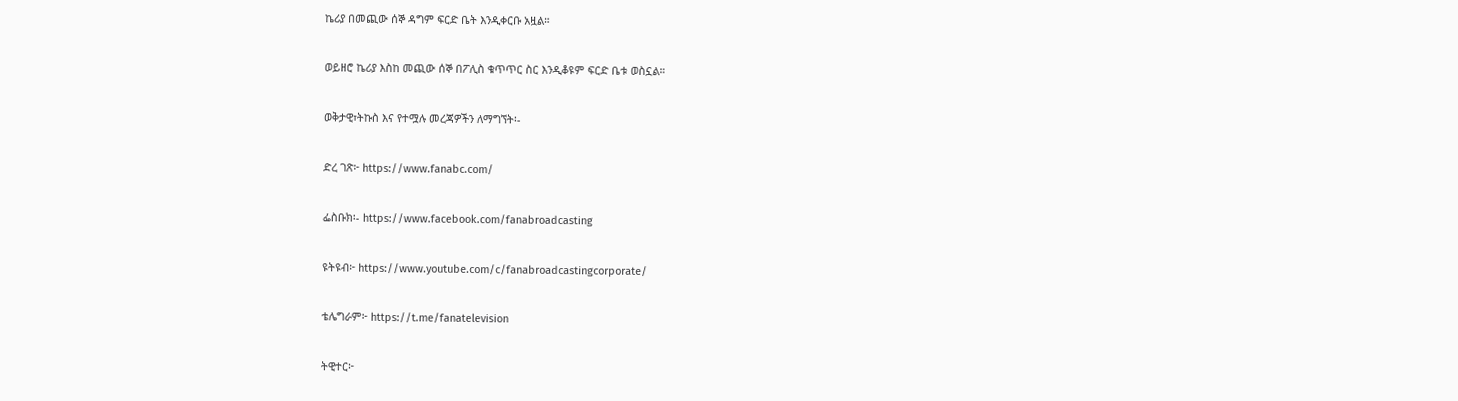ኬሪያ በመጪው ሰኞ ዳግም ፍርድ ቤት እንዲቀርቡ አዟል።

ወይዘሮ ኬሪያ እስከ መጪው ሰኞ በፖሊስ ቁጥጥር ስር እንዲቆዩም ፍርድ ቤቱ ወስኗል።

ወቅታዊ፣ትኩስ እና የተሟሉ መረጃዎችን ለማግኘት፡-

ድረ ገጽ፦ https://www.fanabc.com/

ፌስቡክ፡- https://www.facebook.com/fanabroadcasting

ዩትዩብ፦ https://www.youtube.com/c/fanabroadcastingcorporate/

ቴሌግራም፦ https://t.me/fanatelevision

ትዊተር፦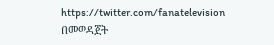https://twitter.com/fanatelevision በመወዳጀት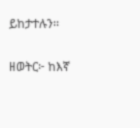ይከታተሉን፡፡

ዘወትር፦ ከእኛ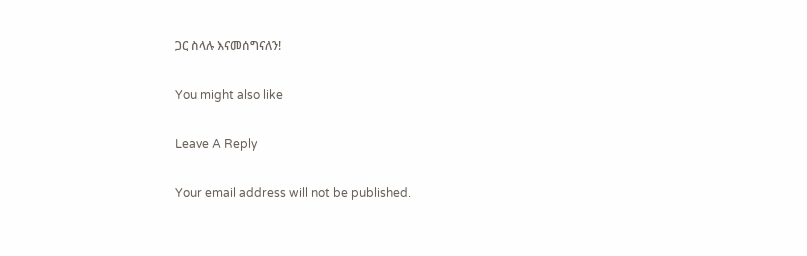ጋር ስላሉ እናመሰግናለን!

You might also like

Leave A Reply

Your email address will not be published.